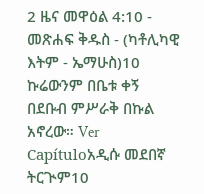2 ዜና መዋዕል 4:10 - መጽሐፍ ቅዱስ - (ካቶሊካዊ እትም - ኤማሁስ)10 ኩሬውንም በቤቱ ቀኝ በደቡብ ምሥራቅ በኩል አኖረው። Ver Capítuloአዲሱ መደበኛ ትርጒም10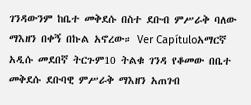ገንዳውንም ከቤተ መቅደሱ በስተ ደቡብ ምሥራቅ ባለው ማእዘን በቀኝ በኩል አኖረው። Ver Capítuloአማርኛ አዲሱ መደበኛ ትርጉም10 ትልቁ ገንዳ የቆመው በቤተ መቅደሱ ደቡባዊ ምሥራቅ ማእዘን አጠገብ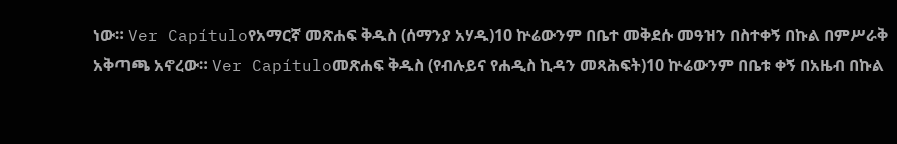ነው። Ver Capítuloየአማርኛ መጽሐፍ ቅዱስ (ሰማንያ አሃዱ)10 ኵሬውንም በቤተ መቅደሱ መዓዝን በስተቀኝ በኩል በምሥራቅ አቅጣጫ አኖረው። Ver Capítuloመጽሐፍ ቅዱስ (የብሉይና የሐዲስ ኪዳን መጻሕፍት)10 ኵሬውንም በቤቱ ቀኝ በአዜብ በኩል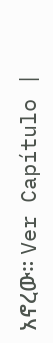አኖረው። Ver Capítulo |